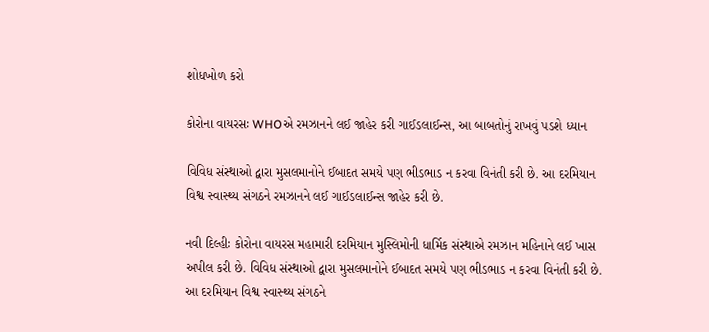શોધખોળ કરો

કોરોના વાયરસઃ WHOએ રમઝાનને લઈ જાહેર કરી ગાઈડલાઈન્સ, આ બાબતોનું રાખવું પડશે ધ્યાન

વિવિધ સંસ્થાઓ દ્વારા મુસલમાનોને ઈબાદત સમયે પણ ભીડભાડ ન કરવા વિનંતી કરી છે. આ દરમિયાન વિશ્વ સ્વાસ્થ્ય સંગઠને રમઝાનને લઈ ગાઈડલાઈન્સ જાહેર કરી છે.

નવી દિલ્હીઃ કોરોના વાયરસ મહામારી દરમિયાન મુસ્લિમોની ધાર્મિક સંસ્થાએ રમઝાન મહિનાને લઈ ખાસ અપીલ કરી છે. વિવિધ સંસ્થાઓ દ્વારા મુસલમાનોને ઈબાદત સમયે પણ ભીડભાડ ન કરવા વિનંતી કરી છે. આ દરમિયાન વિશ્વ સ્વાસ્થ્ય સંગઠને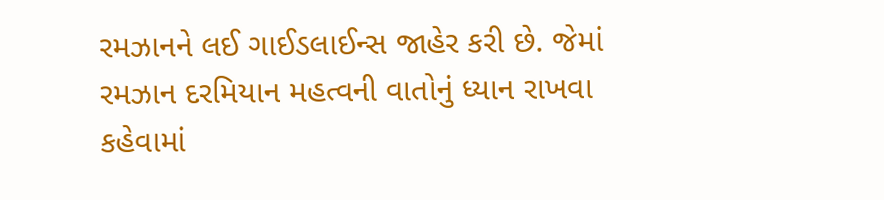રમઝાનને લઈ ગાઈડલાઈન્સ જાહેર કરી છે. જેમાં રમઝાન દરમિયાન મહત્વની વાતોનું ધ્યાન રાખવા કહેવામાં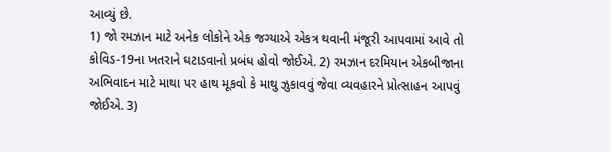આવ્યું છે.
1) જો રમઝાન માટે અનેક લોકોને એક જગ્યાએ એકત્ર થવાની મંજૂરી આપવામાં આવે તો કોવિડ-19ના ખતરાને ઘટાડવાનો પ્રબંધ હોવો જોઈએ. 2) રમઝાન દરમિયાન એકબીજાના અભિવાદન માટે માથા પર હાથ મૂકવો કે માથુ ઝુકાવવું જેવા વ્યવહારને પ્રોત્સાહન આપવું જોઈએ. 3)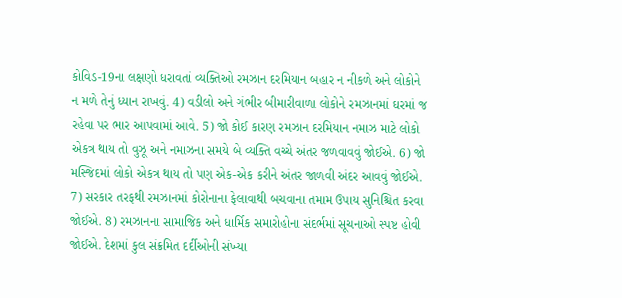કોવિડ-19ના લક્ષણો ધરાવતાં વ્યક્તિઓ રમઝાન દરમિયાન બહાર ન નીકળે અને લોકોને ન મળે તેનું ધ્યાન રાખવું. 4) વડીલો અને ગંભીર બીમારીવાળા લોકોને રમઝાનમાં ઘરમાં જ રહેવા પર ભાર આપવામાં આવે. 5) જો કોઈ કારણ રમઝાન દરમિયાન નમાઝ માટે લોકો એકત્ર થાય તો વુઝૂ અને નમાઝના સમયે બે વ્યક્તિ વચ્ચે અંતર જળવાવવું જોઈએ. 6) જો મસ્જિદમાં લોકો એકત્ર થાય તો પણ એક-એક કરીને અંતર જાળવી અંદર આવવું જોઈએ. 7) સરકાર તરફથી રમઝાનમાં કોરોનાના ફેલાવાથી બચવાના તમામ ઉપાય સુનિશ્ચિત કરવા જોઈએ. 8) રમઝાનના સામાજિક અને ધાર્મિક સમારોહોના સંદર્ભમાં સૂચનાઓ સ્પષ્ટ હોવી જોઈએ. દેશમાં કુલ સંક્રમિત દર્દીઓની સંખ્યા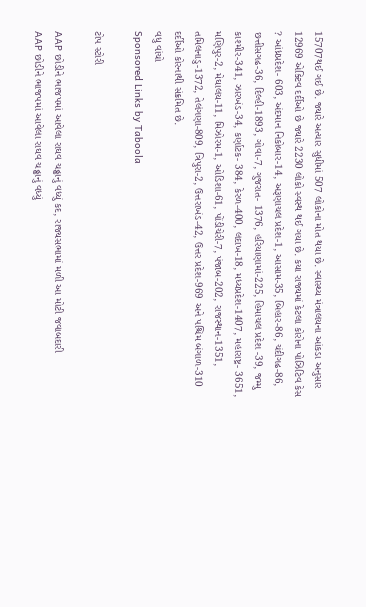15707થઈ ગઈ છે. જ્યારે અત્યાર સુધીમાં 507 લોકોના મોત થયા છે. સ્વાસ્થ્ય મંત્રાલયના આંકડા અનુસાર 12969 એક્ટિવ દર્દીઓ છે જ્યારે 2230 લોકો સ્વસ્થ થઈ ગયા છે. કયા રાજ્યમાં કેટલા કોરોના પોઝિટિવ કેસ ? આંધ્રપ્રદેશ- 603, અંદમાન નિકોબાર-14, અરૂણાચલ પ્રદેશ-1, આસામ-35, બિહાર-86, ચંદીગઢ-86, છત્તીસગઢ-36, દિલ્હી-1893, ગોવા-7, ગુજરાત- 1376, હરિયાણામાં-225, હિમાચલ પ્રદેશ -39, જમ્મુ કાશ્મીર-341, ઝારખંડ-34, કર્ણાટક- 384, કેરળ-400, લદાખ-18, મધ્યપ્રદેશ-1407, મહારાષ્ટ્ર- 3651, મણિપુર-2, મેઘાલય-11, મિઝોરમ-1, ઓડિશા-61, પોંડીચેરી-7, પંજાબ-202, રાજસ્થાન-1351, તમિલનાડુ-1372, તેલંગણા-809, ત્રિપુરા-2, ઉત્તરાખંડ-42, ઉત્તર પ્રદેશ-969 અને પશ્ચિમ બંગાળ-310 દર્દીઓ કોરનાથી સંક્રમિત છે.
વધુ વાંચો
Sponsored Links by Taboola

ટોપ સ્ટોરી

AAP છોડીને ભાજપમાં આવેલા રાઘવ ચઢ્ઢાનું વધ્યું કદ, રાજ્યસભામાં મળી આ મોટી જવાબદારી
AAP છોડીને ભાજપમાં આવેલા રાઘવ ચઢ્ઢાનું વધ્યું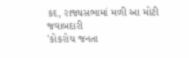કદ, રાજ્યસભામાં મળી આ મોટી જવાબદારી
'કોકરોચ જનતા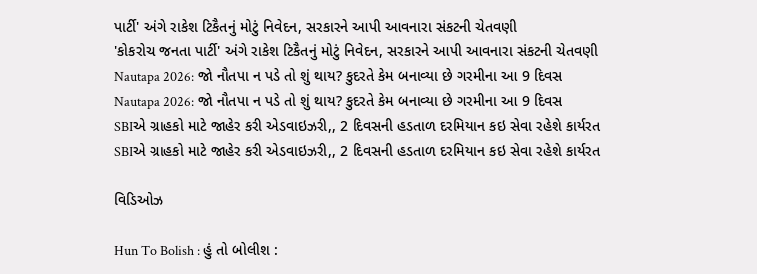પાર્ટી' અંગે રાકેશ ટિકૈતનું મોટું નિવેદન, સરકારને આપી આવનારા સંકટની ચેતવણી
'કોકરોચ જનતા પાર્ટી' અંગે રાકેશ ટિકૈતનું મોટું નિવેદન, સરકારને આપી આવનારા સંકટની ચેતવણી
Nautapa 2026: જો નૌતપા ન પડે તો શું થાય? કુદરતે કેમ બનાવ્યા છે ગરમીના આ 9 દિવસ
Nautapa 2026: જો નૌતપા ન પડે તો શું થાય? કુદરતે કેમ બનાવ્યા છે ગરમીના આ 9 દિવસ
SBIએ ગ્રાહકો માટે જાહેર કરી એડવાઇઝરી,, 2 દિવસની હડતાળ દરમિયાન કઇ સેવા રહેશે કાર્યરત
SBIએ ગ્રાહકો માટે જાહેર કરી એડવાઇઝરી,, 2 દિવસની હડતાળ દરમિયાન કઇ સેવા રહેશે કાર્યરત

વિડિઓઝ

Hun To Bolish : હું તો બોલીશ :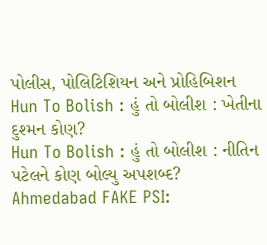પોલીસ, પોલિટિશિયન અને પ્રોહિબિશન
Hun To Bolish : હું તો બોલીશ : ખેતીના દુશ્મન કોણ?
Hun To Bolish : હું તો બોલીશ : નીતિન પટેલને કોણ બોલ્યુ અપશબ્દ?
Ahmedabad FAKE PSI: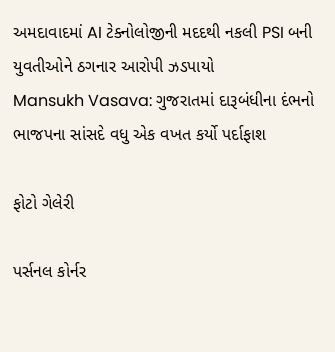અમદાવાદમાં AI ટેક્નોલોજીની મદદથી નકલી PSI બની યુવતીઓને ઠગનાર આરોપી ઝડપાયો
Mansukh Vasava: ગુજરાતમાં દારૂબંધીના દંભનો ભાજપના સાંસદે વધુ એક વખત કર્યો પર્દાફાશ

ફોટો ગેલેરી

પર્સનલ કોર્નર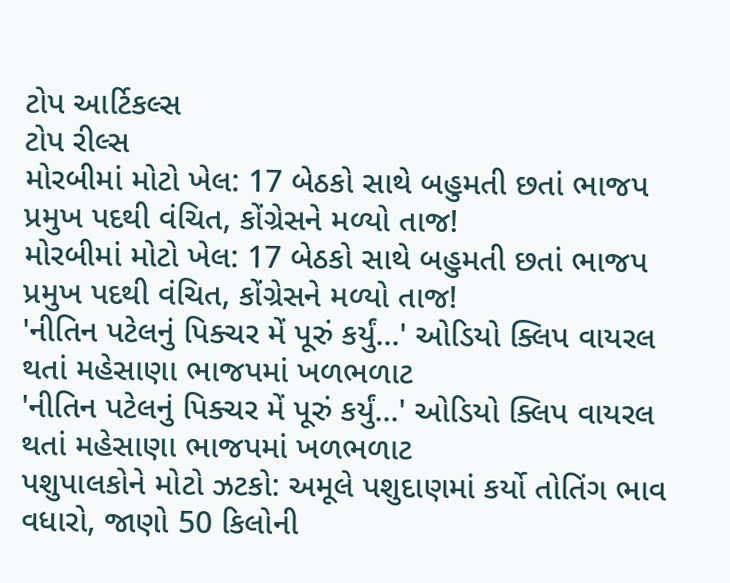ટોપ આર્ટિકલ્સ
ટોપ રીલ્સ
મોરબીમાં મોટો ખેલ: 17 બેઠકો સાથે બહુમતી છતાં ભાજપ પ્રમુખ પદથી વંચિત, કોંગ્રેસને મળ્યો તાજ!
મોરબીમાં મોટો ખેલ: 17 બેઠકો સાથે બહુમતી છતાં ભાજપ પ્રમુખ પદથી વંચિત, કોંગ્રેસને મળ્યો તાજ!
'નીતિન પટેલનું પિક્ચર મેં પૂરું કર્યું...' ઓડિયો ક્લિપ વાયરલ થતાં મહેસાણા ભાજપમાં ખળભળાટ
'નીતિન પટેલનું પિક્ચર મેં પૂરું કર્યું...' ઓડિયો ક્લિપ વાયરલ થતાં મહેસાણા ભાજપમાં ખળભળાટ
પશુપાલકોને મોટો ઝટકો: અમૂલે પશુદાણમાં કર્યો તોતિંગ ભાવ વધારો, જાણો 50 કિલોની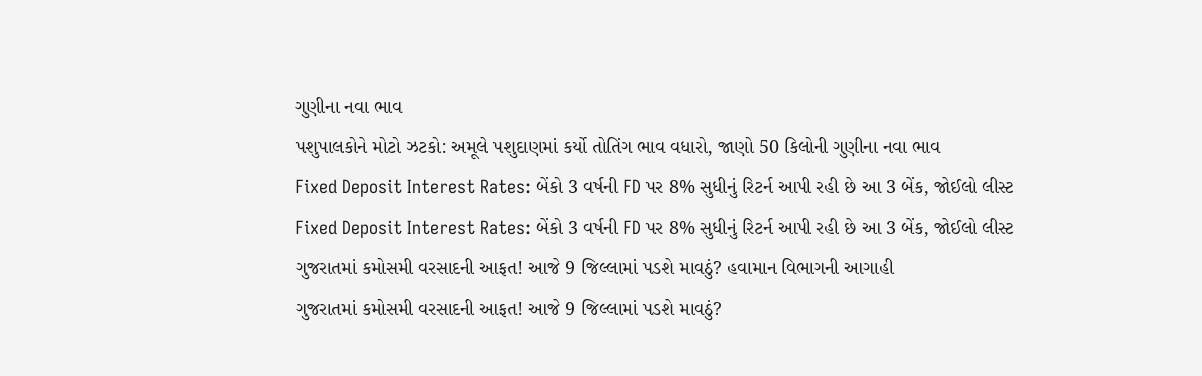ગુણીના નવા ભાવ
પશુપાલકોને મોટો ઝટકો: અમૂલે પશુદાણમાં કર્યો તોતિંગ ભાવ વધારો, જાણો 50 કિલોની ગુણીના નવા ભાવ
Fixed Deposit Interest Rates: બેંકો 3 વર્ષની FD પર 8% સુધીનું રિટર્ન આપી રહી છે આ 3 બેંક, જોઈલો લીસ્ટ
Fixed Deposit Interest Rates: બેંકો 3 વર્ષની FD પર 8% સુધીનું રિટર્ન આપી રહી છે આ 3 બેંક, જોઈલો લીસ્ટ
ગુજરાતમાં કમોસમી વરસાદની આફત! આજે 9 જિલ્લામાં પડશે માવઠું? હવામાન વિભાગની આગાહી
ગુજરાતમાં કમોસમી વરસાદની આફત! આજે 9 જિલ્લામાં પડશે માવઠું?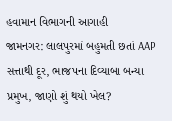હવામાન વિભાગની આગાહી
જામનગર: લાલપુરમાં બહુમતી છતાં AAP સત્તાથી દૂર, ભાજપના દિવ્યાબા બન્યા પ્રમુખ, જાણો શું થયો ખેલ?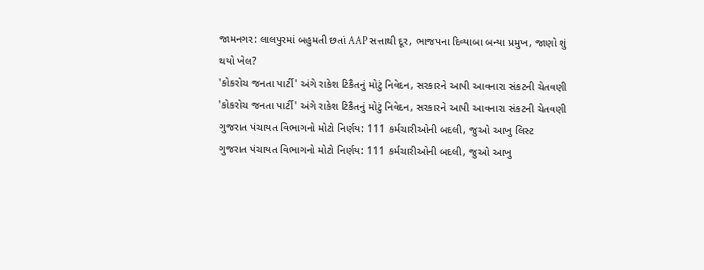જામનગર: લાલપુરમાં બહુમતી છતાં AAP સત્તાથી દૂર, ભાજપના દિવ્યાબા બન્યા પ્રમુખ, જાણો શું થયો ખેલ?
'કોકરોચ જનતા પાર્ટી' અંગે રાકેશ ટિકૈતનું મોટું નિવેદન, સરકારને આપી આવનારા સંકટની ચેતવણી
'કોકરોચ જનતા પાર્ટી' અંગે રાકેશ ટિકૈતનું મોટું નિવેદન, સરકારને આપી આવનારા સંકટની ચેતવણી
ગુજરાત પંચાયત વિભાગનો મોટો નિર્ણય: 111 કર્મચારીઓની બદલી, જુઓ આખુ લિસ્ટ
ગુજરાત પંચાયત વિભાગનો મોટો નિર્ણય: 111 કર્મચારીઓની બદલી, જુઓ આખુ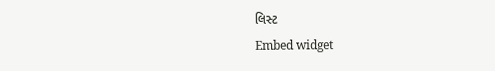લિસ્ટ
Embed widget